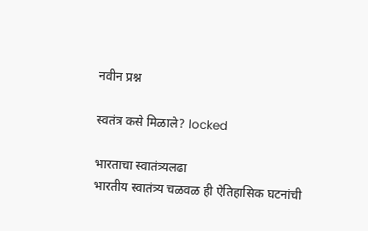नवीन प्रश्न

स्वतंत्र कसे मिळाले? locked

भारताचा स्वातंत्र्यलढा
भारतीय स्वातंत्र्य चळवळ ही ऐतिहासिक घटनांची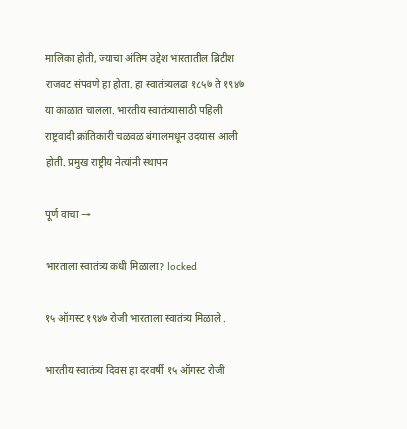मालिका होती, ज्याचा अंतिम उद्देश भारतातील ब्रिटीश राजवट संपवणे हा होता. हा स्वातंत्र्यलढा १८५७ ते १९४७ या काळात चालला. भारतीय स्वातंत्र्यासाठी पहिली राष्ट्रवादी क्रांतिकारी चळवळ बंगालमधून उदयास आली होती. प्रमुख राष्ट्रीय नेत्यांनी स्थापन

पूर्ण वाचा →

भारताला स्वातंत्र्य कधी मिळाला? locked

१५ ऑगस्ट १९४७ रोजी भारताला स्वातंत्र्य मिळाले .

भारतीय स्वातंत्र्य दिवस हा दरवर्षी १५ ऑगस्ट रोजी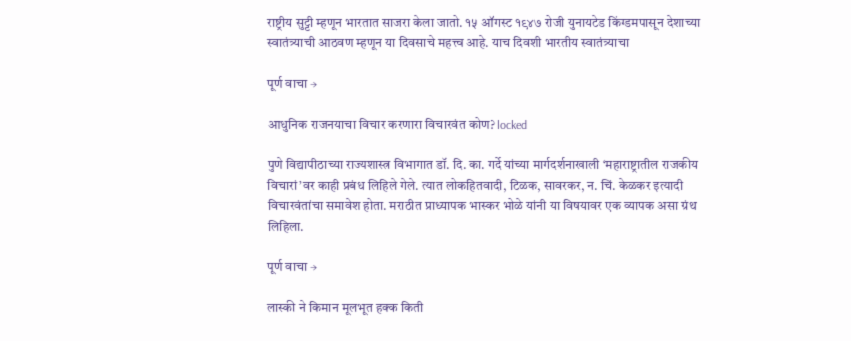राष्ट्रीय सुट्टी म्हणून भारतात साजरा केला जातो. १५ ऑगस्ट १९४७ रोजी युनायटेड किंग्डमपासून देशाच्या स्वातंत्र्याची आठवण म्हणून या दिवसाचे महत्त्व आहे. याच दिवशी भारतीय स्वातंत्र्याचा

पूर्ण वाचा →

आधुनिक राजनयाचा विचार करणारा विचारवंत कोण? locked

पुणे विद्यापीठाच्या राज्यशास्त्र विभागात डॉ. दि. का. गर्दे यांच्या मार्गदर्शनाखाली ‘महाराष्ट्रातील राजकीय विचारां’वर काही प्रबंध लिहिले गेले. त्यात लोकहितवादी, टिळक, सावरकर, न. चिं. केळकर इत्यादी विचारवंतांचा समावेश होता. मराठीत प्राध्यापक भास्कर भोळे यांनी या विषयावर एक व्यापक असा ग्रंथ लिहिला.

पूर्ण वाचा →

लास्की ने किमान मूलभूत हक्क किती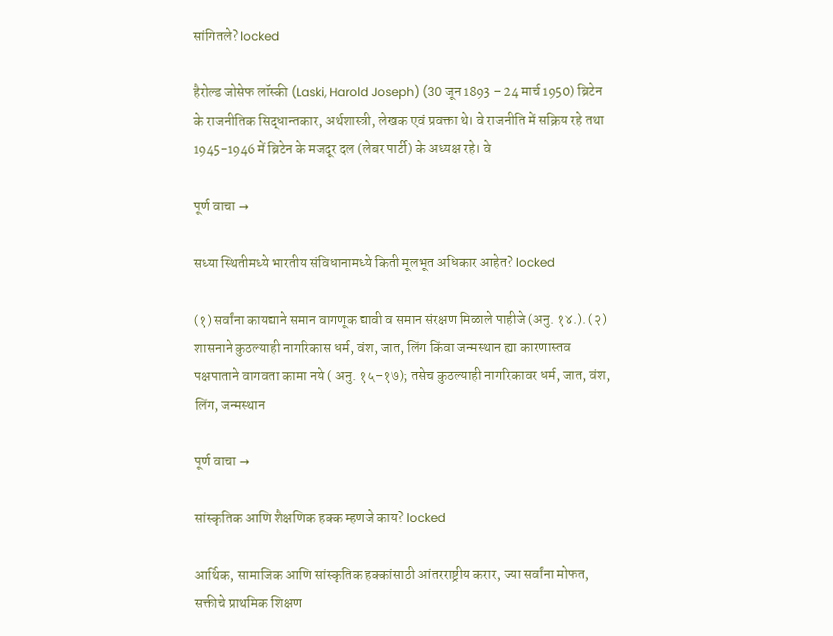सांगितले? locked

हैरोल्ड जोसेफ लॉस्की (Laski, Harold Joseph) (30 जून 1893 – 24 मार्च 1950) ब्रिटेन के राजनीतिक सिद्धान्तकार, अर्थशास्त्री, लेखक एवं प्रवक्ता थे। वे राजनीति में सक्रिय रहे तथा 1945-1946 में ब्रिटेन के मजदूर दल (लेबर पार्टी) के अध्यक्ष रहे। वे

पूर्ण वाचा →

सध्या स्थितीमध्ये भारतीय संविधानामध्ये किती मूलभूत अधिकार आहेत? locked

(१) सर्वांना कायद्याने समान वागणूक द्यावी व समान संरक्षण मिळाले पाहीजे (अनु. १४.). (२) शासनाने कुठल्याही नागरिकास धर्म, वंश, जात, लिंग किंवा जन्मस्थान ह्या कारणास्तव पक्षपाताने वागवता कामा नये ( अनु. १५–१७); तसेच कुठल्याही नागरिकावर धर्म, जात, वंश, लिंग, जन्मस्थान

पूर्ण वाचा →

सांस्कृतिक आणि शैक्षणिक हक्क म्हणजे काय? locked

आर्थिक, सामाजिक आणि सांस्कृतिक हक्कांसाठी आंतरराष्ट्रीय करार, ज्या सर्वांना मोफत, सक्तीचे प्राथमिक शिक्षण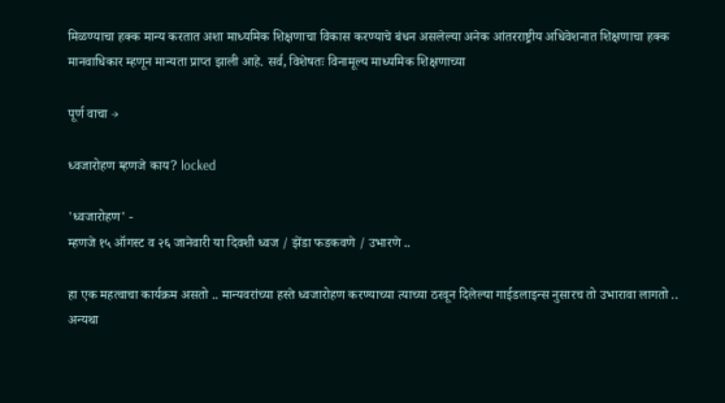मिळण्याचा हक्क मान्य करतात अशा माध्यमिक शिक्षणाचा विकास करण्याचे बंधन असलेल्या अनेक आंतरराष्ट्रीय अधिवेशनात शिक्षणाचा हक्क मानवाधिकार म्हणून मान्यता प्राप्त झाली आहे. सर्व, विशेषतः विनामूल्य माध्यमिक शिक्षणाच्या

पूर्ण वाचा →

ध्वजारोहण म्हणजे काय? locked

'ध्वजारोहण' -
म्हणजे १५ ऑगस्ट व २६ जानेवारी या दिवशी ध्वज / झेंडा फडकवणे / उभारणे ..

हा एक महत्वाचा कार्यक्रम असतो .. मान्यवरांच्या हस्ते ध्वजारोहण करण्याच्या त्याच्या ठरवून दिलेल्या गाईडलाइन्स नुसारच तो उभारावा लागतो .. अन्यथा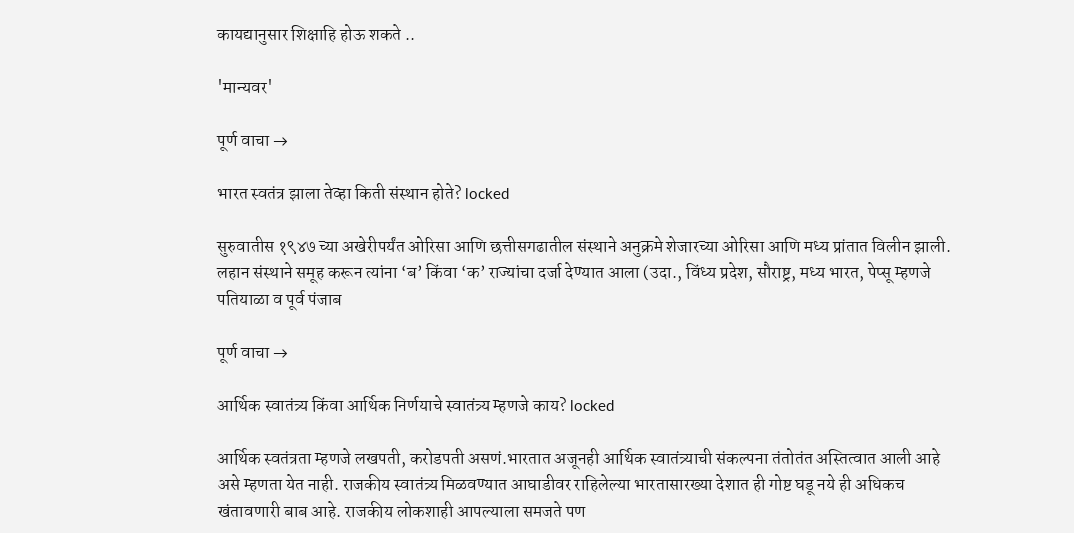कायद्यानुसार शिक्षाहि होऊ शकते ..

'मान्यवर'

पूर्ण वाचा →

भारत स्वतंत्र झाला तेव्हा किती संस्थान होते? locked

सुरुवातीस १९४७ च्या अखेरीपर्यंत ओरिसा आणि छत्तीसगढातील संस्थाने अनुक्रमे शेजारच्या ओरिसा आणि मध्य प्रांतात विलीन झाली. लहान संस्थाने समूह करून त्यांना ‘ब’ किंवा ‘क’ राज्यांचा दर्जा देण्यात आला (उदा., विंध्य प्रदेश, सौराष्ट्र, मध्य भारत, पेप्सू म्हणजे पतियाळा व पूर्व पंजाब

पूर्ण वाचा →

आर्थिक स्वातंत्र्य किंवा आर्थिक निर्णयाचे स्वातंत्र्य म्हणजे काय? locked

आर्थिक स्वतंत्रता म्हणजे लखपती, करोडपती असणं.भारतात अजूनही आर्थिक स्वातंत्र्याची संकल्पना तंतोतंत अस्तित्वात आली आहे असे म्हणता येत नाही. राजकीय स्वातंत्र्य मिळवण्यात आघाडीवर राहिलेल्या भारतासारख्या देशात ही गोष्ट घडू नये ही अधिकच खंतावणारी बाब आहे. राजकीय लोकशाही आपल्याला समजते पण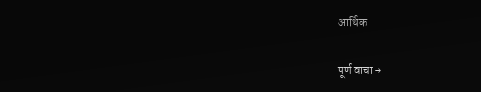आर्थिक

पूर्ण वाचा →